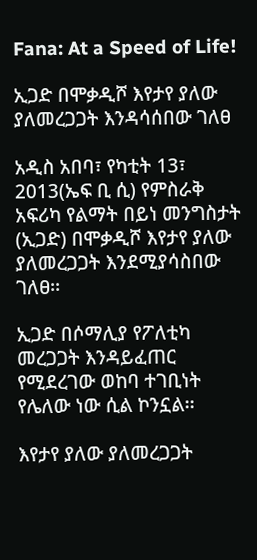Fana: At a Speed of Life!

ኢጋድ በሞቃዲሾ እየታየ ያለው ያለመረጋጋት እንዳሳሰበው ገለፀ

አዲስ አበባ፣ የካቲት 13፣ 2013(ኤፍ ቢ ሲ) የምስራቅ አፍሪካ የልማት በይነ መንግስታት (ኢጋድ) በሞቃዲሾ እየታየ ያለው ያለመረጋጋት እንደሚያሳስበው ገለፀ፡፡

ኢጋድ በሶማሊያ የፖለቲካ መረጋጋት እንዳይፈጠር የሚደረገው ወከባ ተገቢነት የሌለው ነው ሲል ኮንኗል፡፡

እየታየ ያለው ያለመረጋጋት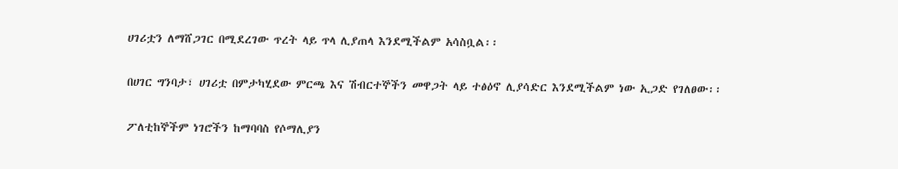ሀገሪቷን ለማሸጋገር በሚደረገው ጥረት ላይ ጥላ ሊያጠላ እንደሚችልም አሳስቧል፡፡

በሀገር ግንባታ፣ ሀገሪቷ በምታካሂደው ምርጫ እና ሽብርተኞችን መዋጋት ላይ ተፅዕኖ ሊያሳድር እንደሚችልም ነው ኢጋድ የገለፀው፡፡

ፖለቲከኞችም ነገሮችን ከማባባስ የሶማሊያን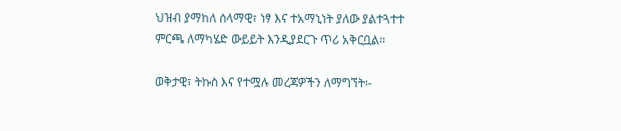ህዝብ ያማከለ ሰላማዊ፣ ነፃ እና ተአማኒነት ያለው ያልተጓተተ ምርጫ ለማካሄድ ውይይት እንዲያደርጉ ጥሪ አቅርቧል፡፡

ወቅታዊ፣ ትኩስ እና የተሟሉ መረጃዎችን ለማግኘት፡-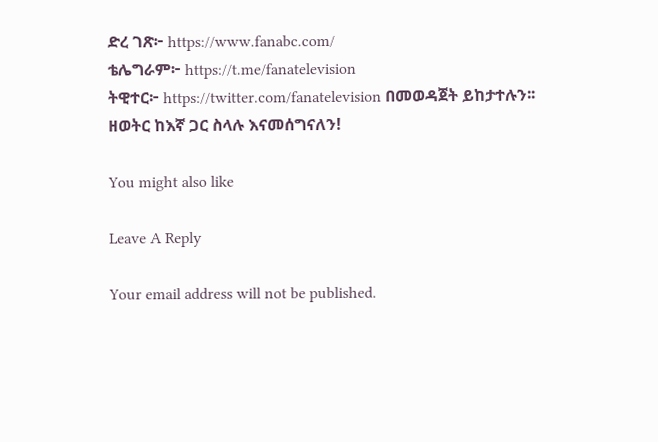ድረ ገጽ፦ https://www.fanabc.com/
ቴሌግራም፦ https://t.me/fanatelevision
ትዊተር፦ https://twitter.com/fanatelevision በመወዳጀት ይከታተሉን፡፡
ዘወትር ከእኛ ጋር ስላሉ እናመሰግናለን!

You might also like

Leave A Reply

Your email address will not be published.